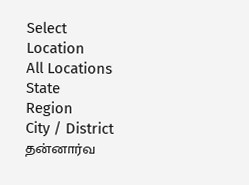Select Location
All Locations
State
Region
City / District
தன்னார்வ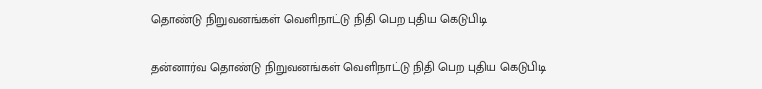தொண்டு நிறுவனங்கள் வெளிநாட்டு நிதி பெற புதிய கெடுபிடி

தன்னார்வ தொண்டு நிறுவனங்கள் வெளிநாட்டு நிதி பெற புதிய கெடுபிடி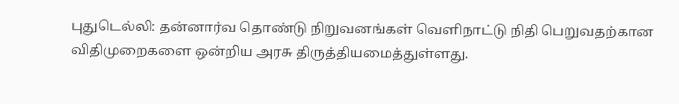புதுடெல்லி: தன்னார்வ தொண்டு நிறுவனங்கள் வெளிநாட்டு நிதி பெறுவதற்கான விதிமுறைகளை ஒன்றிய அரசு திருத்தியமைத்துள்ளது.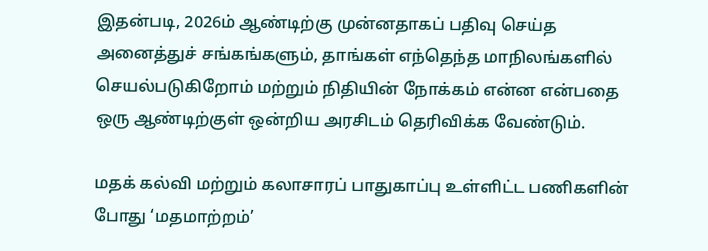இதன்படி, 2026ம் ஆண்டிற்கு முன்னதாகப் பதிவு செய்த அனைத்துச் சங்கங்களும், தாங்கள் எந்தெந்த மாநிலங்களில் செயல்படுகிறோம் மற்றும் நிதியின் நோக்கம் என்ன என்பதை ஒரு ஆண்டிற்குள் ஒன்றிய அரசிடம் தெரிவிக்க வேண்டும்.

மதக் கல்வி மற்றும் கலாசாரப் பாதுகாப்பு உள்ளிட்ட பணிகளின் போது ‘மதமாற்றம்’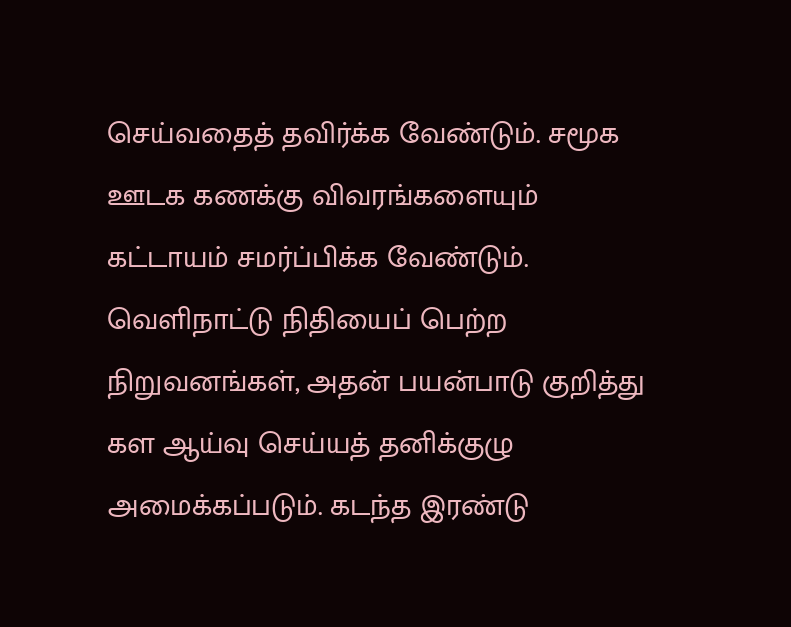செய்வதைத் தவிர்க்க வேண்டும். சமூக ஊடக கணக்கு விவரங்களையும் கட்டாயம் சமர்ப்பிக்க வேண்டும். வெளிநாட்டு நிதியைப் பெற்ற நிறுவனங்கள், அதன் பயன்பாடு குறித்து கள ஆய்வு செய்யத் தனிக்குழு அமைக்கப்படும். கடந்த இரண்டு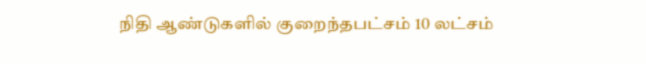நிதி ஆண்டுகளில் குறைந்தபட்சம் 10 லட்சம்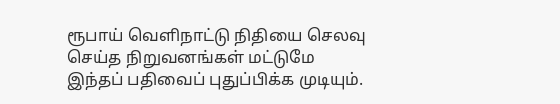ரூபாய் வெளிநாட்டு நிதியை செலவு செய்த நிறுவனங்கள் மட்டுமே இந்தப் பதிவைப் புதுப்பிக்க முடியும்.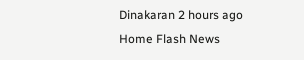Dinakaran 2 hours ago
Home Flash News